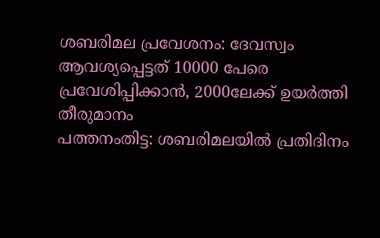ശബരിമല പ്രവേശനം: ദേവസ്വം ആവശ്യപ്പെട്ടത് 10000 പേരെ പ്രവേശിപ്പിക്കാൻ, 2000ലേക്ക് ഉയർത്തി തീരുമാനം
പത്തനംതിട്ട: ശബരിമലയിൽ പ്രതിദിനം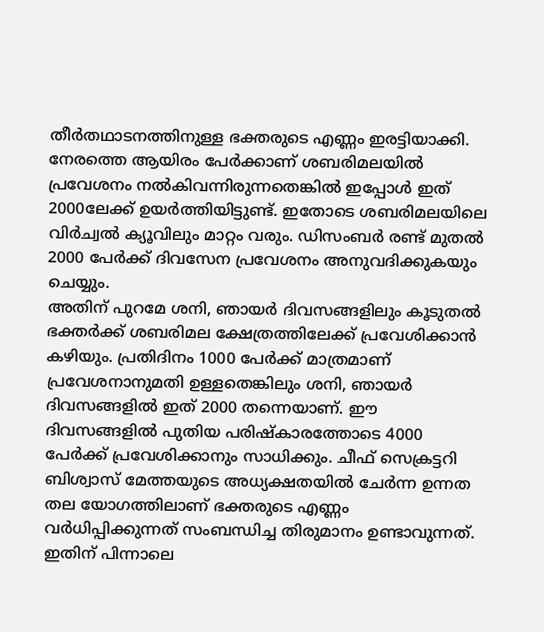തീർതഥാടനത്തിനുള്ള ഭക്തരുടെ എണ്ണം ഇരട്ടിയാക്കി. നേരത്തെ ആയിരം പേർക്കാണ് ശബരിമലയിൽ പ്രവേശനം നൽകിവന്നിരുന്നതെങ്കിൽ ഇപ്പോൾ ഇത് 2000ലേക്ക് ഉയർത്തിയിട്ടുണ്ട്. ഇതോടെ ശബരിമലയിലെ വിർച്വൽ ക്യൂവിലും മാറ്റം വരും. ഡിസംബർ രണ്ട് മുതൽ 2000 പേർക്ക് ദിവസേന പ്രവേശനം അനുവദിക്കുകയും ചെയ്യും.
അതിന് പുറമേ ശനി, ഞായർ ദിവസങ്ങളിലും കൂടുതൽ ഭക്തർക്ക് ശബരിമല ക്ഷേത്രത്തിലേക്ക് പ്രവേശിക്കാൻ കഴിയും. പ്രതിദിനം 1000 പേർക്ക് മാത്രമാണ് പ്രവേശനാനുമതി ഉള്ളതെങ്കിലും ശനി, ഞായർ ദിവസങ്ങളിൽ ഇത് 2000 തന്നെയാണ്. ഈ ദിവസങ്ങളിൽ പുതിയ പരിഷ്കാരത്തോടെ 4000 പേർക്ക് പ്രവേശിക്കാനും സാധിക്കും. ചീഫ് സെക്രട്ടറി ബിശ്വാസ് മേത്തയുടെ അധ്യക്ഷതയിൽ ചേർന്ന ഉന്നത തല യോഗത്തിലാണ് ഭക്തരുടെ എണ്ണം വർധിപ്പിക്കുന്നത് സംബന്ധിച്ച തിരുമാനം ഉണ്ടാവുന്നത്. ഇതിന് പിന്നാലെ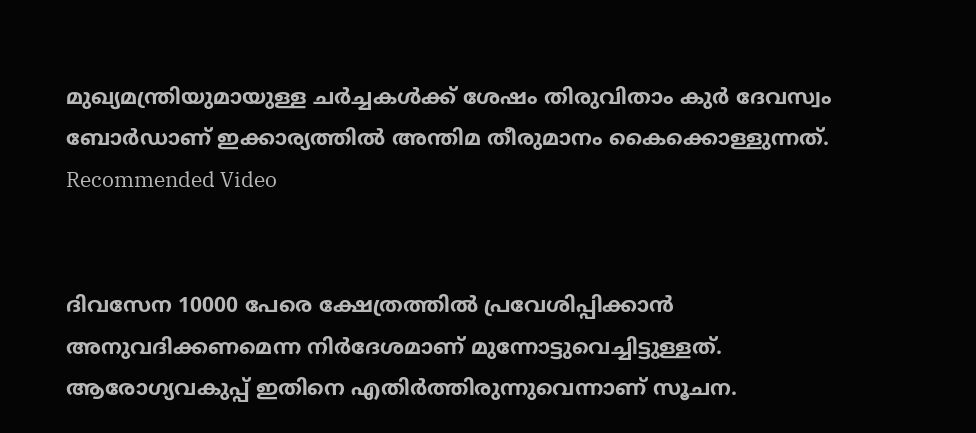മുഖ്യമന്ത്രിയുമായുള്ള ചർച്ചകൾക്ക് ശേഷം തിരുവിതാം കുർ ദേവസ്വം ബോർഡാണ് ഇക്കാര്യത്തിൽ അന്തിമ തീരുമാനം കൈക്കൊള്ളുന്നത്.
Recommended Video


ദിവസേന 10000 പേരെ ക്ഷേത്രത്തിൽ പ്രവേശിപ്പിക്കാൻ അനുവദിക്കണമെന്ന നിർദേശമാണ് മുന്നോട്ടുവെച്ചിട്ടുള്ളത്. ആരോഗ്യവകുപ്പ് ഇതിനെ എതിർത്തിരുന്നുവെന്നാണ് സൂചന.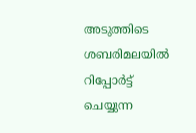അടുത്തിടെ ശബരിമലയിൽ റിപ്പോർട്ട് ചെയ്യുന്ന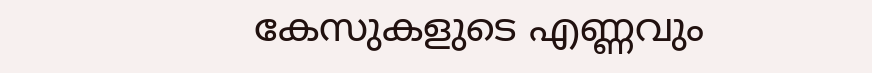കേസുകളുടെ എണ്ണവും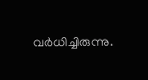വർധിച്ചിരുന്നു.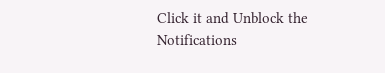Click it and Unblock the Notifications